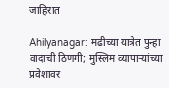जाहिरात

Ahilyanagar: मढीच्या यात्रेत पुन्हा वादाची ठिणगी; मुस्लिम व्यापाऱ्यांच्या प्रवेशावर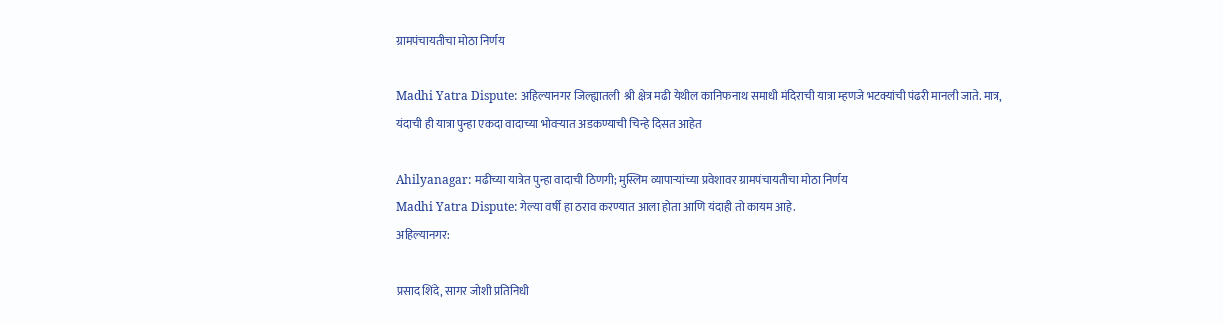ग्रामपंचायतीचा मोठा निर्णय

Madhi Yatra Dispute: अहिल्यानगर जिल्ह्यातली  श्री क्षेत्र मढी येथील कानिफनाथ समाधी मंदिराची यात्रा म्हणजे भटक्यांची पंढरी मानली जाते. मात्र, यंदाची ही यात्रा पुन्हा एकदा वादाच्या भोवऱ्यात अडकण्याची चिन्हे दिसत आहेत

Ahilyanagar: मढीच्या यात्रेत पुन्हा वादाची ठिणगी; मुस्लिम व्यापाऱ्यांच्या प्रवेशावर ग्रामपंचायतीचा मोठा निर्णय
Madhi Yatra Dispute: गेल्या वर्षी हा ठराव करण्यात आला होता आणि यंदाही तो कायम आहे.
अहिल्यानगर:

प्रसाद शिंदे, सागर जोशी प्रतिनिधी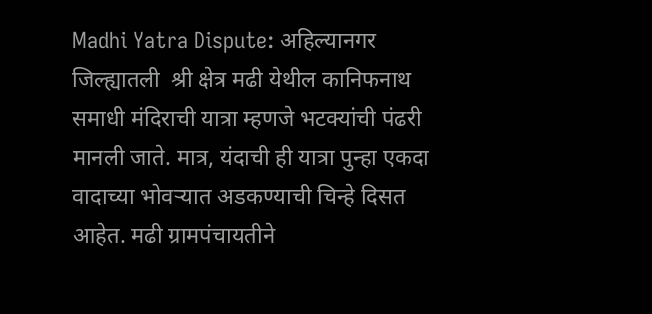Madhi Yatra Dispute: अहिल्यानगर जिल्ह्यातली  श्री क्षेत्र मढी येथील कानिफनाथ समाधी मंदिराची यात्रा म्हणजे भटक्यांची पंढरी मानली जाते. मात्र, यंदाची ही यात्रा पुन्हा एकदा वादाच्या भोवऱ्यात अडकण्याची चिन्हे दिसत आहेत. मढी ग्रामपंचायतीने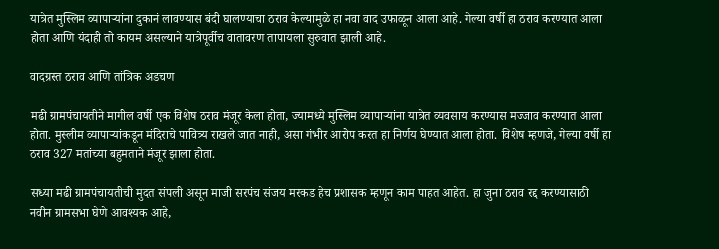यात्रेत मुस्लिम व्यापाऱ्यांना दुकानं लावण्यास बंदी घालण्याचा ठराव केल्यामुळे हा नवा वाद उफाळून आला आहे. गेल्या वर्षी हा ठराव करण्यात आला होता आणि यंदाही तो कायम असल्याने यात्रेपूर्वीच वातावरण तापायला सुरुवात झाली आहे.

वादग्रस्त ठराव आणि तांत्रिक अडचण

मढी ग्रामपंचायतीने मागील वर्षी एक विशेष ठराव मंजूर केला होता, ज्यामध्ये मुस्लिम व्यापाऱ्यांना यात्रेत व्यवसाय करण्यास मज्जाव करण्यात आला होता. मुस्लीम व्यापाऱ्यांकडून मंदिराचे पावित्र्य राखले जात नाही, असा गंभीर आरोप करत हा निर्णय घेण्यात आला होता. विशेष म्हणजे, गेल्या वर्षी हा ठराव 327 मतांच्या बहुमताने मंजूर झाला होता.

सध्या मढी ग्रामपंचायतीची मुदत संपली असून माजी सरपंच संजय मरकड हेच प्रशासक म्हणून काम पाहत आहेत. हा जुना ठराव रद्द करण्यासाठी नवीन ग्रामसभा घेणे आवश्यक आहे,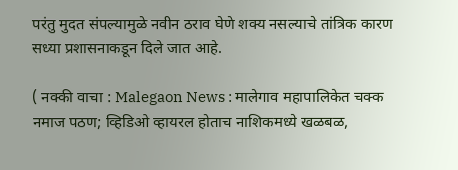परंतु मुदत संपल्यामुळे नवीन ठराव घेणे शक्य नसल्याचे तांत्रिक कारण सध्या प्रशासनाकडून दिले जात आहे.

( नक्की वाचा : Malegaon News : मालेगाव महापालिकेत चक्क नमाज पठण; व्हिडिओ व्हायरल होताच नाशिकमध्ये खळबळ,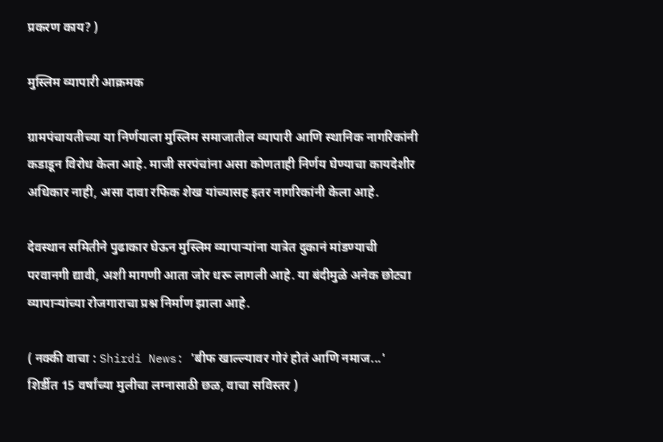प्रकरण काय? )

मुस्लिम व्यापारी आक्रमक

ग्रामपंचायतीच्या या निर्णयाला मुस्लिम समाजातील व्यापारी आणि स्थानिक नागरिकांनी कडाडून विरोध केला आहे. माजी सरपंचांना असा कोणताही निर्णय घेण्याचा कायदेशीर अधिकार नाही, असा दावा रफिक शेख यांच्यासह इतर नागरिकांनी केला आहे.

देवस्थान समितीने पुढाकार घेऊन मुस्लिम व्यापाऱ्यांना यात्रेत दुकानं मांडण्याची परवानगी द्यावी, अशी मागणी आता जोर धरू लागली आहे. या बंदीमुळे अनेक छोट्या व्यापाऱ्यांच्या रोजगाराचा प्रश्न निर्माण झाला आहे.

( नक्की वाचा : Shirdi News: 'बीफ खाल्ल्यावर गोरं होतं आणि नमाज...' शिर्डीत 15 वर्षांच्या मुलीचा लग्नासाठी छळ, वाचा सविस्तर )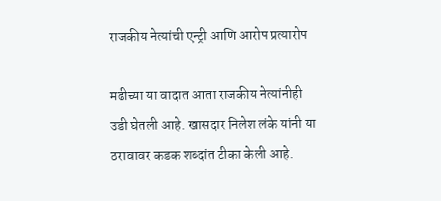राजकीय नेत्यांची एन्ट्री आणि आरोप प्रत्यारोप

मढीच्या या वादात आता राजकीय नेत्यांनीही उडी घेतली आहे. खासदार निलेश लंके यांनी या ठरावावर कडक शब्दांत टीका केली आहे.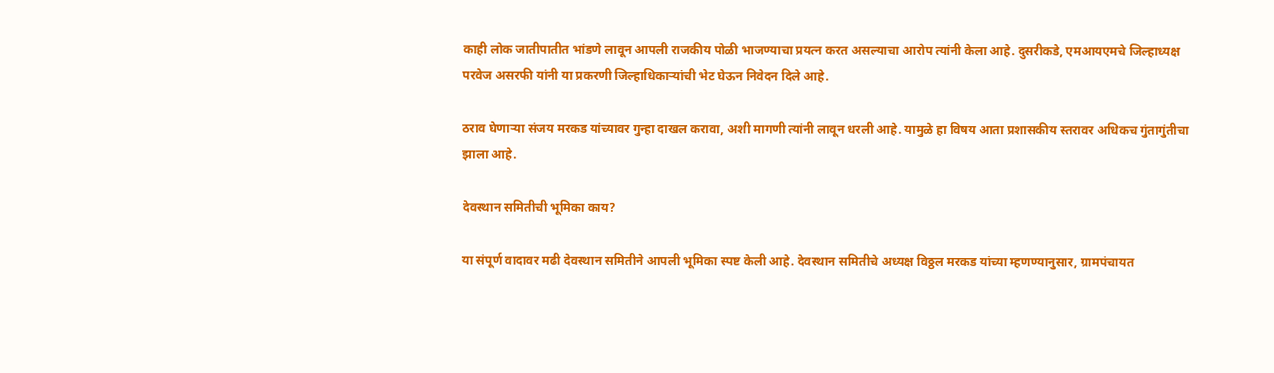काही लोक जातीपातीत भांडणे लावून आपली राजकीय पोळी भाजण्याचा प्रयत्न करत असल्याचा आरोप त्यांनी केला आहे. दुसरीकडे, एमआयएमचे जिल्हाध्यक्ष परवेज असरफी यांनी या प्रकरणी जिल्हाधिकाऱ्यांची भेट घेऊन निवेदन दिले आहे.

ठराव घेणाऱ्या संजय मरकड यांच्यावर गुन्हा दाखल करावा, अशी मागणी त्यांनी लावून धरली आहे. यामुळे हा विषय आता प्रशासकीय स्तरावर अधिकच गुंतागुंतीचा झाला आहे.

देवस्थान समितीची भूमिका काय?

या संपूर्ण वादावर मढी देवस्थान समितीने आपली भूमिका स्पष्ट केली आहे. देवस्थान समितीचे अध्यक्ष विठ्ठल मरकड यांच्या म्हणण्यानुसार, ग्रामपंचायत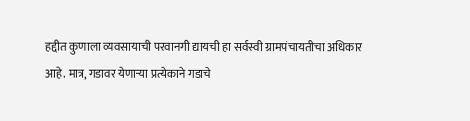हद्दीत कुणाला व्यवसायाची परवानगी द्यायची हा सर्वस्वी ग्रामपंचायतीचा अधिकार आहे. मात्र, गडावर येणाऱ्या प्रत्येकाने गडाचे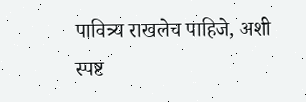पावित्र्य राखलेच पाहिजे, अशी स्पष्ट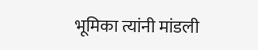भूमिका त्यांनी मांडली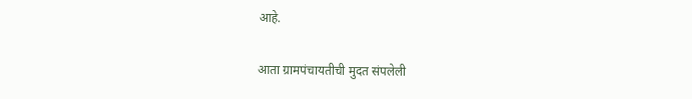आहे.

आता ग्रामपंचायतीची मुदत संपलेली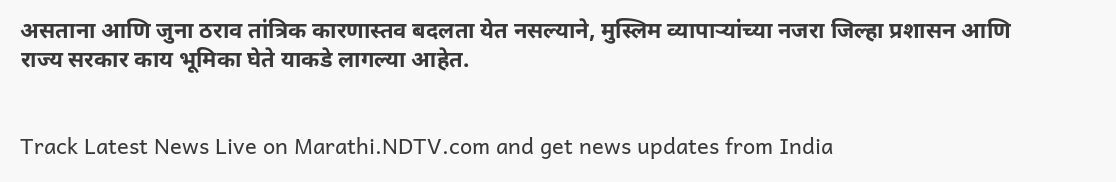असताना आणि जुना ठराव तांत्रिक कारणास्तव बदलता येत नसल्याने, मुस्लिम व्यापाऱ्यांच्या नजरा जिल्हा प्रशासन आणि राज्य सरकार काय भूमिका घेते याकडे लागल्या आहेत.


Track Latest News Live on Marathi.NDTV.com and get news updates from India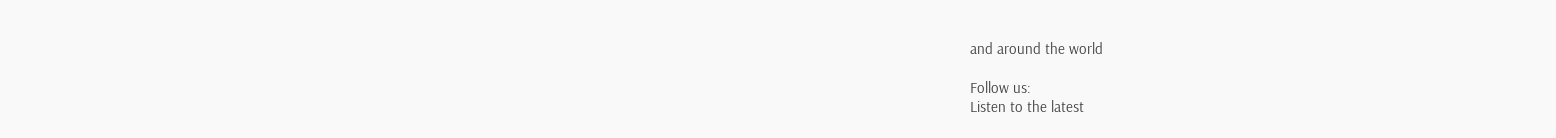and around the world

Follow us:
Listen to the latest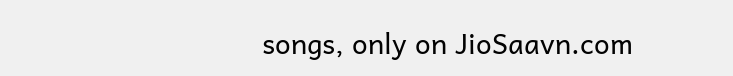songs, only on JioSaavn.com